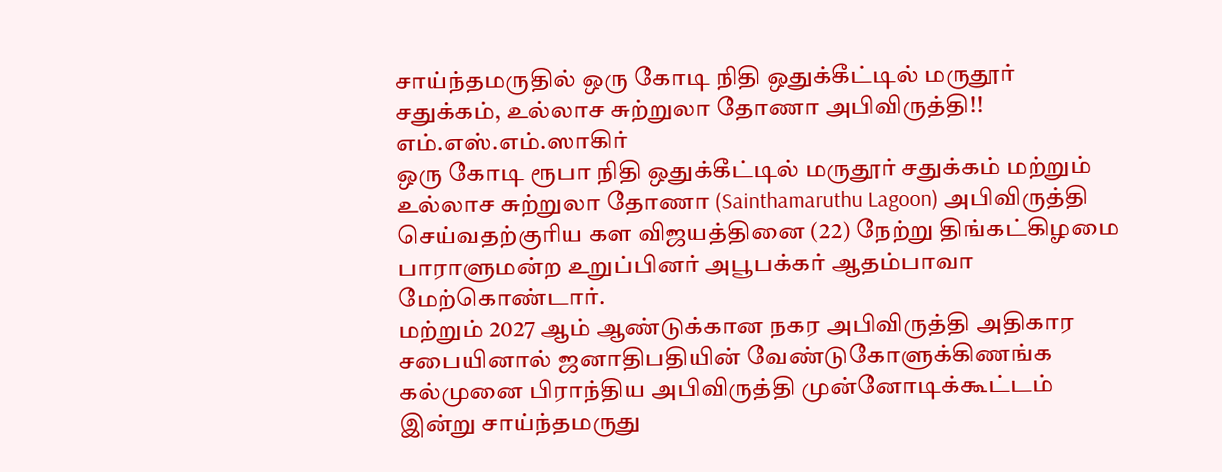சாய்ந்தமருதில் ஒரு கோடி நிதி ஒதுக்கீட்டில் மருதூர் சதுக்கம், உல்லாச சுற்றுலா தோணா அபிவிருத்தி!!
எம்.எஸ்.எம்.ஸாகிர்
ஒரு கோடி ரூபா நிதி ஒதுக்கீட்டில் மருதூர் சதுக்கம் மற்றும் உல்லாச சுற்றுலா தோணா (Sainthamaruthu Lagoon) அபிவிருத்தி செய்வதற்குரிய கள விஜயத்தினை (22) நேற்று திங்கட்கிழமை பாராளுமன்ற உறுப்பினர் அபூபக்கர் ஆதம்பாவா மேற்கொண்டார்.
மற்றும் 2027 ஆம் ஆண்டுக்கான நகர அபிவிருத்தி அதிகார சபையினால் ஜனாதிபதியின் வேண்டுகோளுக்கிணங்க கல்முனை பிராந்திய அபிவிருத்தி முன்னோடிக்கூட்டம் இன்று சாய்ந்தமருது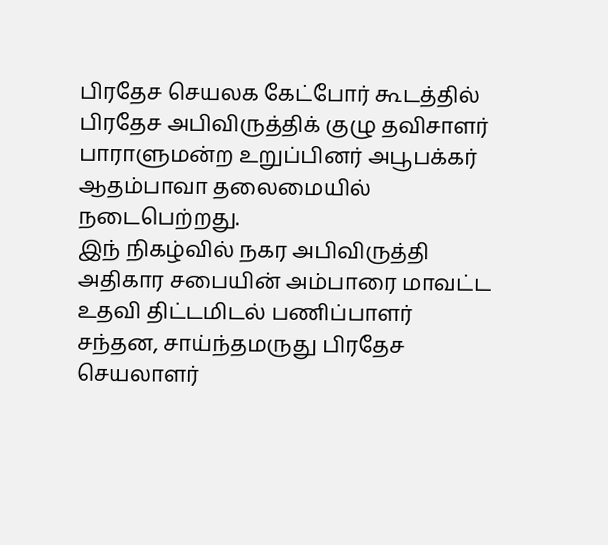பிரதேச செயலக கேட்போர் கூடத்தில் பிரதேச அபிவிருத்திக் குழு தவிசாளர் பாராளுமன்ற உறுப்பினர் அபூபக்கர் ஆதம்பாவா தலைமையில் நடைபெற்றது.
இந் நிகழ்வில் நகர அபிவிருத்தி அதிகார சபையின் அம்பாரை மாவட்ட உதவி திட்டமிடல் பணிப்பாளர் சந்தன, சாய்ந்தமருது பிரதேச செயலாளர்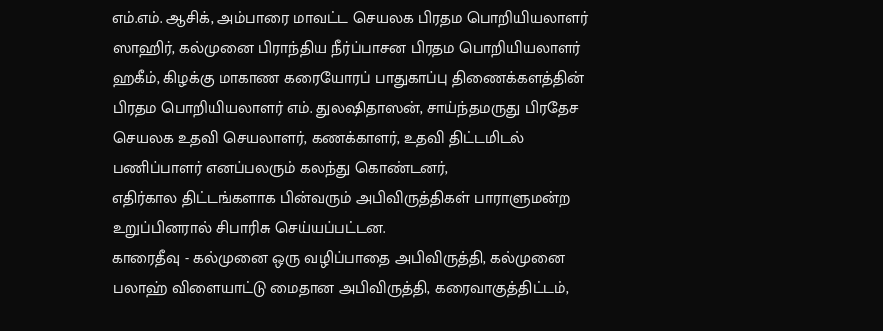எம்.எம். ஆசிக், அம்பாரை மாவட்ட செயலக பிரதம பொறியியலாளர் ஸாஹிர், கல்முனை பிராந்திய நீர்ப்பாசன பிரதம பொறியியலாளர் ஹகீம், கிழக்கு மாகாண கரையோரப் பாதுகாப்பு திணைக்களத்தின் பிரதம பொறியியலாளர் எம். துலஷிதாஸன், சாய்ந்தமருது பிரதேச செயலக உதவி செயலாளர், கணக்காளர், உதவி திட்டமிடல் பணிப்பாளர் எனப்பலரும் கலந்து கொண்டனர்,
எதிர்கால திட்டங்களாக பின்வரும் அபிவிருத்திகள் பாராளுமன்ற உறுப்பினரால் சிபாரிசு செய்யப்பட்டன.
காரைதீவு - கல்முனை ஒரு வழிப்பாதை அபிவிருத்தி, கல்முனை பலாஹ் விளையாட்டு மைதான அபிவிருத்தி, கரைவாகுத்திட்டம்,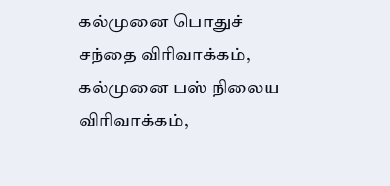கல்முனை பொதுச் சந்தை விரிவாக்கம், கல்முனை பஸ் நிலைய விரிவாக்கம்,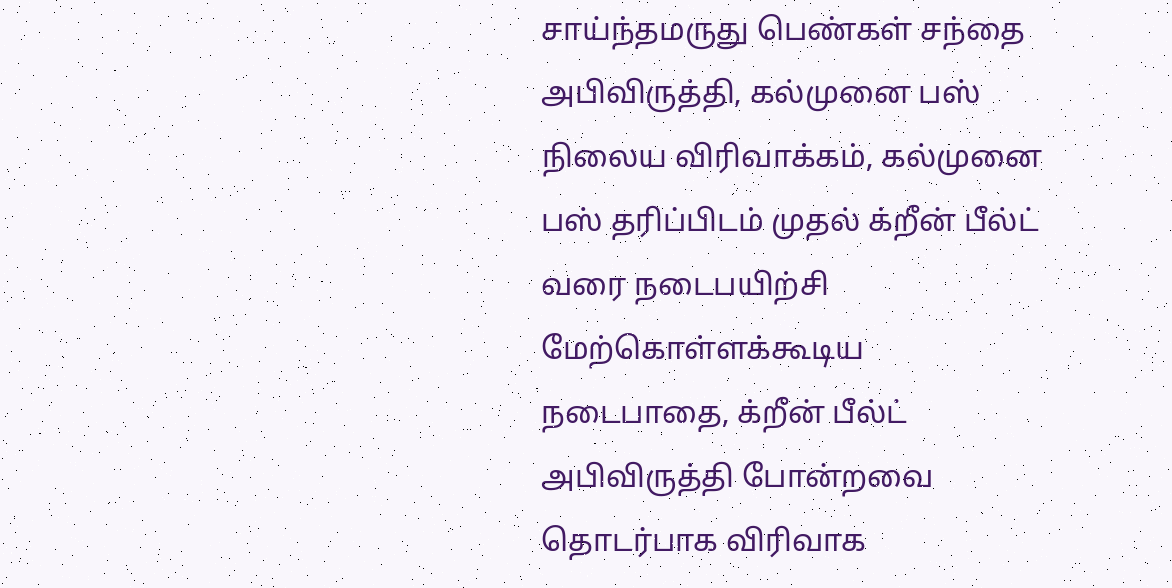சாய்ந்தமருது பெண்கள் சந்தை அபிவிருத்தி, கல்முனை பஸ் நிலைய விரிவாக்கம், கல்முனை பஸ் தரிப்பிடம் முதல் க்றீன் பீல்ட் வரை நடைபயிற்சி மேற்கொள்ளக்கூடிய நடைபாதை, க்றீன் பீல்ட் அபிவிருத்தி போன்றவை தொடர்பாக விரிவாக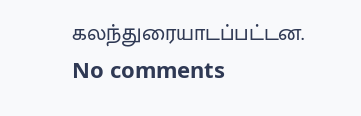கலந்துரையாடப்பட்டன.
No comments